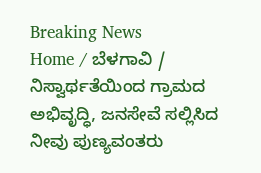Breaking News
Home / ಬೆಳಗಾವಿ / ನಿಸ್ವಾರ್ಥತೆಯಿಂದ ಗ್ರಾಮದ ಅಭಿವೃದ್ಧಿ, ಜನಸೇವೆ ಸಲ್ಲಿಸಿದ ನೀವು ಪುಣ್ಯವಂತರು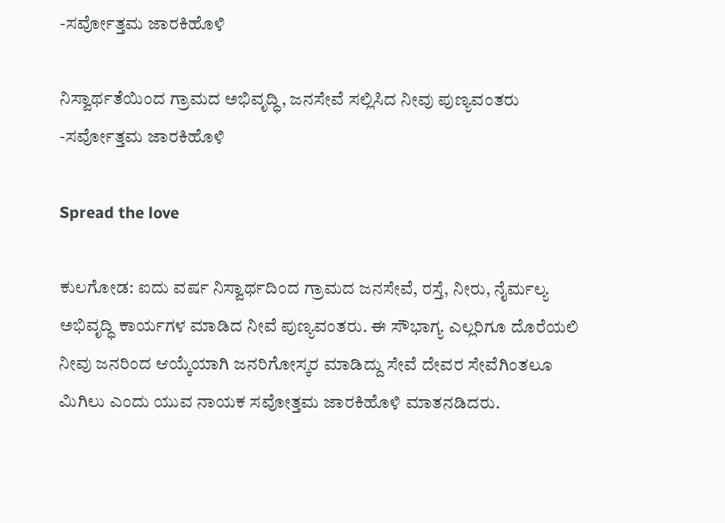-ಸರ್ವೋತ್ತಮ ಜಾರಕಿಹೊಳಿ

ನಿಸ್ವಾರ್ಥತೆಯಿಂದ ಗ್ರಾಮದ ಅಭಿವೃದ್ಧಿ, ಜನಸೇವೆ ಸಲ್ಲಿಸಿದ ನೀವು ಪುಣ್ಯವಂತರು -ಸರ್ವೋತ್ತಮ ಜಾರಕಿಹೊಳಿ

Spread the love

ಕುಲಗೋಡ: ಐದು ವರ್ಷ ನಿಸ್ವಾರ್ಥದಿಂದ ಗ್ರಾಮದ ಜನಸೇವೆ, ರಸ್ತೆ, ನೀರು, ನೈರ್ಮಲ್ಯ ಅಭಿವೃದ್ಧಿ ಕಾರ್ಯಗಳ ಮಾಡಿದ ನೀವೆ ಪುಣ್ಯವಂತರು. ಈ ಸೌಭಾಗ್ಯ ಎಲ್ಲರಿಗೂ ದೊರೆಯಲಿ ನೀವು ಜನರಿಂದ ಆಯ್ಕೆಯಾಗಿ ಜನರಿಗೋಸ್ಕರ ಮಾಡಿದ್ದು ಸೇವೆ ದೇವರ ಸೇವೆಗಿಂತಲೂ ಮಿಗಿಲು ಎಂದು ಯುವ ನಾಯಕ ಸವೋತ್ತಮ ಜಾರಕಿಹೊಳಿ ಮಾತನಡಿದರು.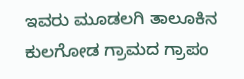ಇವರು ಮೂಡಲಗಿ ತಾಲೂಕಿನ ಕುಲಗೋಡ ಗ್ರಾಮದ ಗ್ರಾಪಂ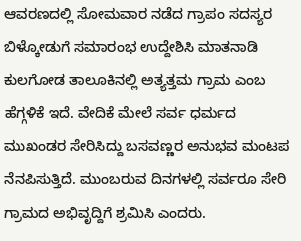ಆವರಣದಲ್ಲಿ ಸೋಮವಾರ ನಡೆದ ಗ್ರಾಪಂ ಸದಸ್ಯರ ಬಿಳ್ಕೋಡುಗೆ ಸಮಾರಂಭ ಉದ್ದೇಶಿಸಿ ಮಾತನಾಡಿ ಕುಲಗೋಡ ತಾಲೂಕಿನಲ್ಲಿ ಅತ್ಯತ್ತಮ ಗ್ರಾಮ ಎಂಬ ಹೆಗ್ಗಳಿಕೆ ಇದೆ. ವೇದಿಕೆ ಮೇಲೆ ಸರ್ವ ಧರ್ಮದ ಮುಖಂಡರ ಸೇರಿಸಿದ್ದು ಬಸವಣ್ಣರ ಅನುಭವ ಮಂಟಪ
ನೆನಪಿಸುತ್ತಿದೆ. ಮುಂಬರುವ ದಿನಗಳಲ್ಲಿ ಸರ್ವರೂ ಸೇರಿ ಗ್ರಾಮದ ಅಭಿವೃದ್ದಿಗೆ ಶ್ರಮಿಸಿ ಎಂದರು.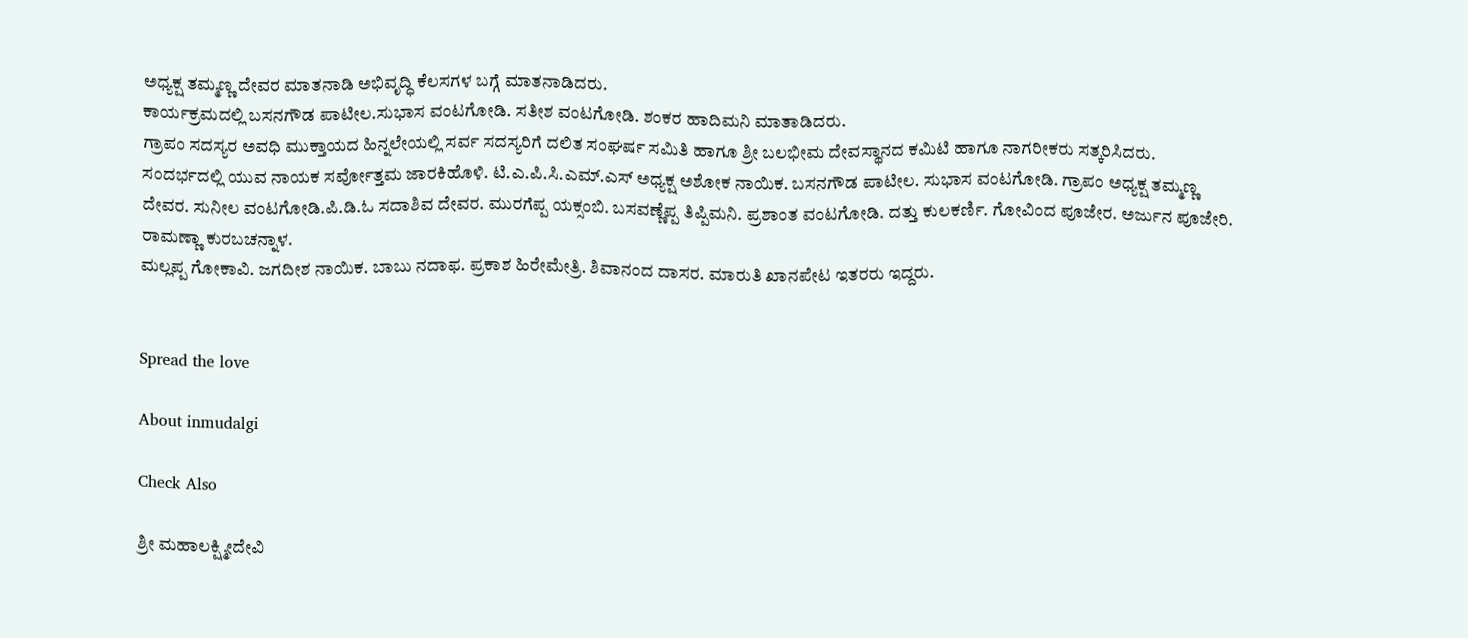ಅಧ್ಯಕ್ಷ ತಮ್ಮಣ್ಣ ದೇವರ ಮಾತನಾಡಿ ಅಭಿವೃದ್ಧಿ ಕೆಲಸಗಳ ಬಗ್ಗೆ ಮಾತನಾಡಿದರು.
ಕಾರ್ಯಕ್ರಮದಲ್ಲಿ ಬಸನಗೌಡ ಪಾಟೀಲ.ಸುಭಾಸ ವಂಟಗೋಡಿ. ಸತೀಶ ವಂಟಗೋಡಿ. ಶಂಕರ ಹಾದಿಮನಿ ಮಾತಾಡಿದರು.
ಗ್ರಾಪಂ ಸದಸ್ಯರ ಅವಧಿ ಮುಕ್ತಾಯದ ಹಿನ್ನಲೇಯಲ್ಲಿ ಸರ್ವ ಸದಸ್ಯರಿಗೆ ದಲಿತ ಸಂಘರ್ಷ ಸಮಿತಿ ಹಾಗೂ ಶ್ರೀ ಬಲಭೀಮ ದೇವಸ್ಥಾನದ ಕಮಿಟಿ ಹಾಗೂ ನಾಗರೀಕರು ಸತ್ಕರಿಸಿದರು.
ಸಂದರ್ಭದಲ್ಲಿ ಯುವ ನಾಯಕ ಸರ್ವೋತ್ತಮ ಜಾರಕಿಹೊಳಿ. ಟಿ.ಎ.ಪಿ.ಸಿ.ಎಮ್.ಎಸ್ ಅಧ್ಯಕ್ಷ ಅಶೋಕ ನಾಯಿಕ. ಬಸನಗೌಡ ಪಾಟೀಲ. ಸುಭಾಸ ವಂಟಗೋಡಿ. ಗ್ರಾಪಂ ಅಧ್ಯಕ್ಷ ತಮ್ಮಣ್ಣ ದೇವರ. ಸುನೀಲ ವಂಟಗೋಡಿ.ಪಿ.ಡಿ.ಓ ಸದಾಶಿವ ದೇವರ. ಮುರಗೆಪ್ಪ ಯಕ್ಸಂಬಿ. ಬಸವಣ್ಣೆಪ್ಪ ತಿಪ್ಪಿಮನಿ. ಪ್ರಶಾಂತ ವಂಟಗೋಡಿ. ದತ್ತು ಕುಲಕರ್ಣಿ. ಗೋವಿಂದ ಪೂಜೇರ. ಅರ್ಜುನ ಪೂಜೇರಿ. ರಾಮಣ್ಣಾ ಕುರಬಚನ್ನಾಳ.
ಮಲ್ಲಪ್ಪ ಗೋಕಾವಿ. ಜಗದೀಶ ನಾಯಿಕ. ಬಾಬು ನದಾಫ. ಪ್ರಕಾಶ ಹಿರೇಮೇತ್ರಿ. ಶಿವಾನಂದ ದಾಸರ. ಮಾರುತಿ ಖಾನಪೇಟ ಇತರರು ಇದ್ದರು.


Spread the love

About inmudalgi

Check Also

ಶ್ರೀ ಮಹಾಲಕ್ಷ್ಮೀದೇವಿ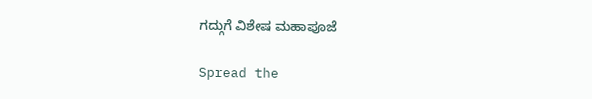ಗದ್ಗುಗೆ ವಿಶೇಷ ಮಹಾಪೂಜೆ

Spread the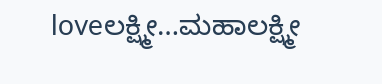loveಲಕ್ಷ್ಮೀ…ಮಹಾಲಕ್ಷ್ಮೀ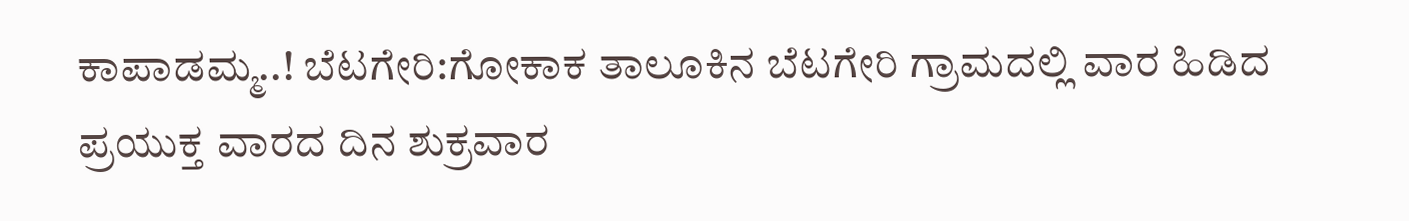ಕಾಪಾಡಮ್ಮ..! ಬೆಟಗೇರಿ:ಗೋಕಾಕ ತಾಲೂಕಿನ ಬೆಟಗೇರಿ ಗ್ರಾಮದಲ್ಲಿ ವಾರ ಹಿಡಿದ ಪ್ರಯುಕ್ತ ವಾರದ ದಿನ ಶುಕ್ರವಾರ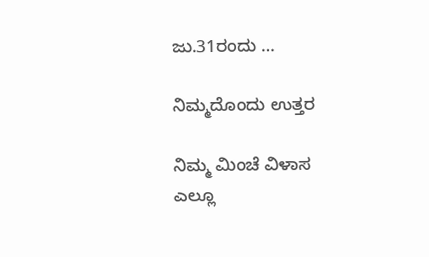ಜು.31ರಂದು …

ನಿಮ್ಮದೊಂದು ಉತ್ತರ

ನಿಮ್ಮ ಮಿಂಚೆ ವಿಳಾಸ ಎಲ್ಲೂ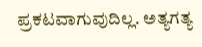ಪ್ರಕಟವಾಗುವುದಿಲ್ಲ. ಅತ್ಯಗತ್ಯ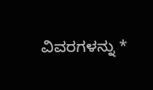ವಿವರಗಳನ್ನು *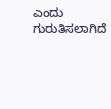ಎಂದು ಗುರುತಿಸಲಾಗಿದೆ